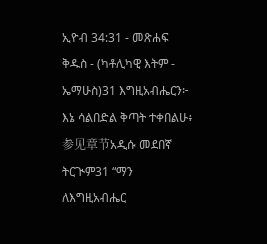ኢዮብ 34:31 - መጽሐፍ ቅዱስ - (ካቶሊካዊ እትም - ኤማሁስ)31 እግዚአብሔርን፦ እኔ ሳልበድል ቅጣት ተቀበልሁ፥ 参见章节አዲሱ መደበኛ ትርጒም31 “ማን ለእግዚአብሔር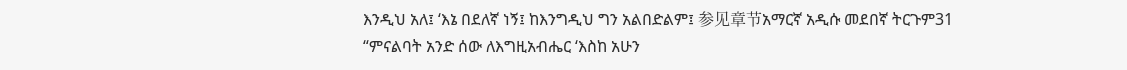እንዲህ አለ፤ ‘እኔ በደለኛ ነኝ፤ ከእንግዲህ ግን አልበድልም፤ 参见章节አማርኛ አዲሱ መደበኛ ትርጉም31 “ምናልባት አንድ ሰው ለእግዚአብሔር ‘እስከ አሁን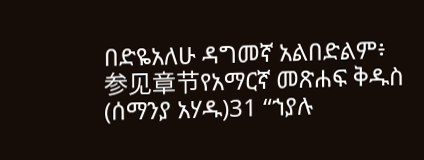በድዬአለሁ ዳግመኛ አልበድልም፥ 参见章节የአማርኛ መጽሐፍ ቅዱስ (ሰማንያ አሃዱ)31 “ኀያሉ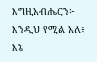እግዚአብሔርን፦ እንዲህ የሚል አለ፥ እኔ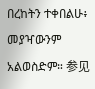በረከትን ተቀበልሁ፥ መያዣውንም አልወስድም። 参见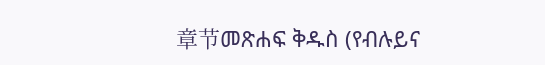章节መጽሐፍ ቅዱስ (የብሉይና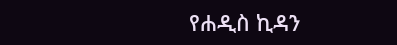የሐዲስ ኪዳን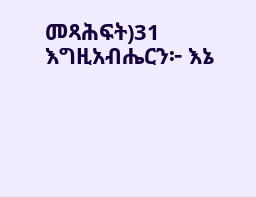መጻሕፍት)31 እግዚአብሔርን፦ እኔ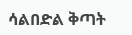ሳልበድል ቅጣት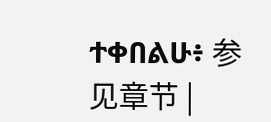ተቀበልሁ፥ 参见章节 |